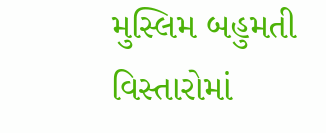મુસ્લિમ બહુમતી વિસ્તારોમાં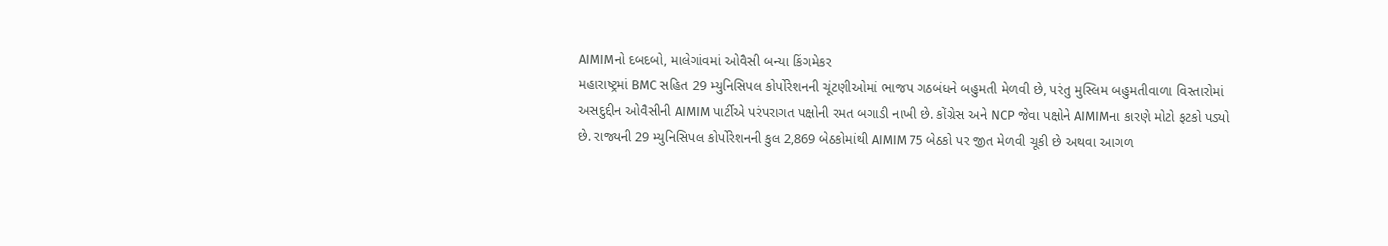AIMIMનો દબદબો, માલેગાંવમાં ઓવૈસી બન્યા કિંગમેકર
મહારાષ્ટ્રમાં BMC સહિત 29 મ્યુનિસિપલ કોર્પોરેશનની ચૂંટણીઓમાં ભાજપ ગઠબંધને બહુમતી મેળવી છે, પરંતુ મુસ્લિમ બહુમતીવાળા વિસ્તારોમાં અસદુદ્દીન ઓવૈસીની AIMIM પાર્ટીએ પરંપરાગત પક્ષોની રમત બગાડી નાખી છે. કોંગ્રેસ અને NCP જેવા પક્ષોને AIMIMના કારણે મોટો ફટકો પડ્યો છે. રાજ્યની 29 મ્યુનિસિપલ કોર્પોરેશનની કુલ 2,869 બેઠકોમાંથી AIMIM 75 બેઠકો પર જીત મેળવી ચૂકી છે અથવા આગળ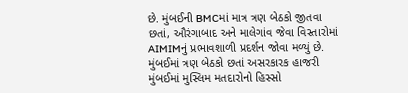છે. મુંબઈની BMCમાં માત્ર ત્રણ બેઠકો જીતવા છતાં, ઔરંગાબાદ અને માલેગાંવ જેવા વિસ્તારોમાં AIMIMનું પ્રભાવશાળી પ્રદર્શન જોવા મળ્યું છે. મુંબઈમાં ત્રણ બેઠકો છતાં અસરકારક હાજરી મુંબઈમાં મુસ્લિમ મતદારોનો હિસ્સો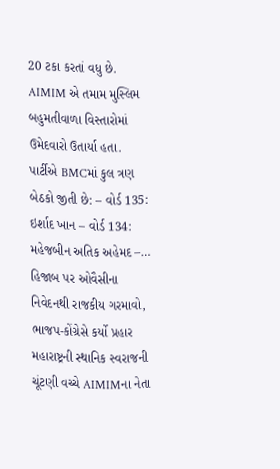20 ટકા કરતાં વધુ છે. AIMIM એ તમામ મુસ્લિમ બહુમતીવાળા વિસ્તારોમાં ઉમેદવારો ઉતાર્યા હતા. પાર્ટીએ BMCમાં કુલ ત્રણ બેઠકો જીતી છે: – વોર્ડ 135: ઇર્શાદ ખાન – વોર્ડ 134: મહેજબીન અતિક અહેમદ –…
હિજાબ પર ઓવૈસીના નિવેદનથી રાજકીય ગરમાવો, ભાજપ-કોંગ્રેસે કર્યો પ્રહાર
મહારાષ્ટ્રની સ્થાનિક સ્વરાજની ચૂંટણી વચ્ચે AIMIMના નેતા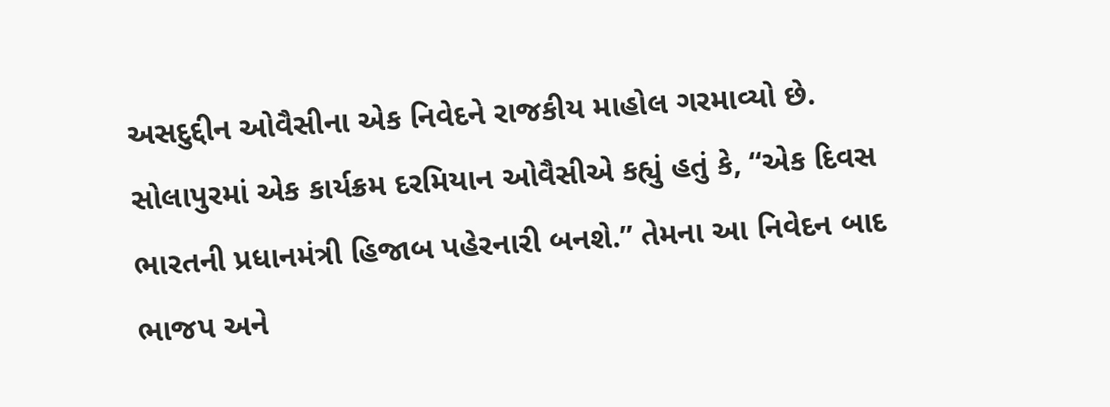અસદુદ્દીન ઓવૈસીના એક નિવેદને રાજકીય માહોલ ગરમાવ્યો છે. સોલાપુરમાં એક કાર્યક્રમ દરમિયાન ઓવૈસીએ કહ્યું હતું કે, “એક દિવસ ભારતની પ્રધાનમંત્રી હિજાબ પહેરનારી બનશે.” તેમના આ નિવેદન બાદ ભાજપ અને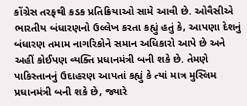કોંગ્રેસ તરફથી કડક પ્રતિક્રિયાઓ સામે આવી છે. ઓવૈસીએ ભારતીય બંધારણનો ઉલ્લેખ કરતા કહ્યું હતું કે, આપણા દેશનું બંધારણ તમામ નાગરિકોને સમાન અધિકારો આપે છે અને અહીં કોઈપણ વ્યક્તિ પ્રધાનમંત્રી બની શકે છે. તેમણે પાકિસ્તાનનું ઉદાહરણ આપતાં કહ્યું કે ત્યાં માત્ર મુસ્લિમ પ્રધાનમંત્રી બની શકે છે, જ્યારે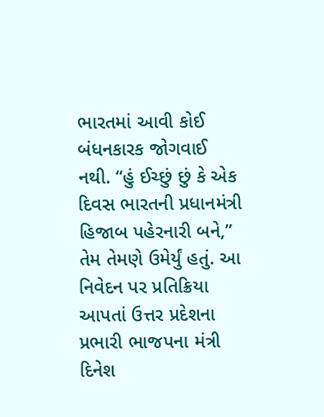ભારતમાં આવી કોઈ બંધનકારક જોગવાઈ નથી. “હું ઈચ્છું છું કે એક દિવસ ભારતની પ્રધાનમંત્રી હિજાબ પહેરનારી બને,” તેમ તેમણે ઉમેર્યું હતું. આ નિવેદન પર પ્રતિક્રિયા આપતાં ઉત્તર પ્રદેશના પ્રભારી ભાજપના મંત્રી દિનેશ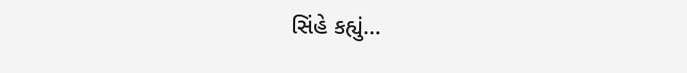સિંહે કહ્યું…